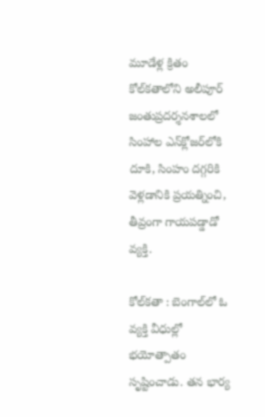మూడేళ్ల క్రితం కోల్‌కతాలోని అలీపూర్ జంతుప్రదర్శనశాలలో సింహాల ఎన్‌క్లోజర్‌లోకి దూకి, సింహం దగ్గరికి వెళ్లడానికి ప్రయత్నించి, తీవ్రంగా గాయపడ్డాడో వ్యక్తి.

కోల్‌కతా : బెంగాల్‌లో ఓ వ్యక్తి వీధుల్లో భయోత్పాతం సృష్టించాడు. తన భార్య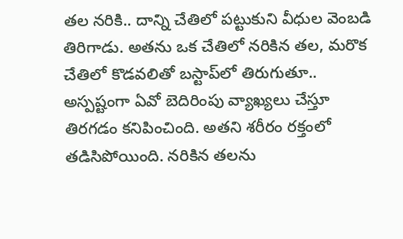తల నరికి.. దాన్ని చేతిలో పట్టుకుని వీధుల వెంబడి తిరిగాడు. అతను ఒక చేతిలో నరికిన తల, మరొక చేతిలో కొడవలితో బస్టాప్‌లో తిరుగుతూ.. అస్పష్టంగా ఏవో బెదిరింపు వ్యాఖ్యలు చేస్తూ తిరగడం కనిపించింది. అతని శరీరం రక్తంలో తడిసిపోయింది. నరికిన తలను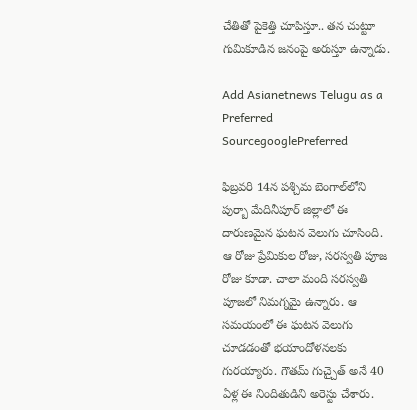చేతితో పైకెత్తి చూపిస్తూ.. తన చుట్టూ గుమికూడిన జనంపై అరుస్తూ ఉన్నాడు.

Add Asianetnews Telugu as a Preferred SourcegooglePreferred

ఫిబ్రవరి 14న పశ్చిమ బెంగాల్‌లోని పుర్బా మేదినీపూర్ జిల్లాలో ఈ దారుణమైన ఘటన వెలుగు చూసింది. ఆ రోజు ప్రేమికుల రోజు, సరస్వతి పూజ రోజు కూడా. చాలా మంది సరస్వతి పూజలో నిమగ్నమై ఉన్నారు. ఆ సమయంలో ఈ ఘటన వెలుగు చూడడంతో భయాందోళనలకు గురయ్యారు. గౌతమ్ గుచ్చైత్ అనే 40 ఏళ్ల ఈ నిందితుడిని అరెస్టు చేశారు.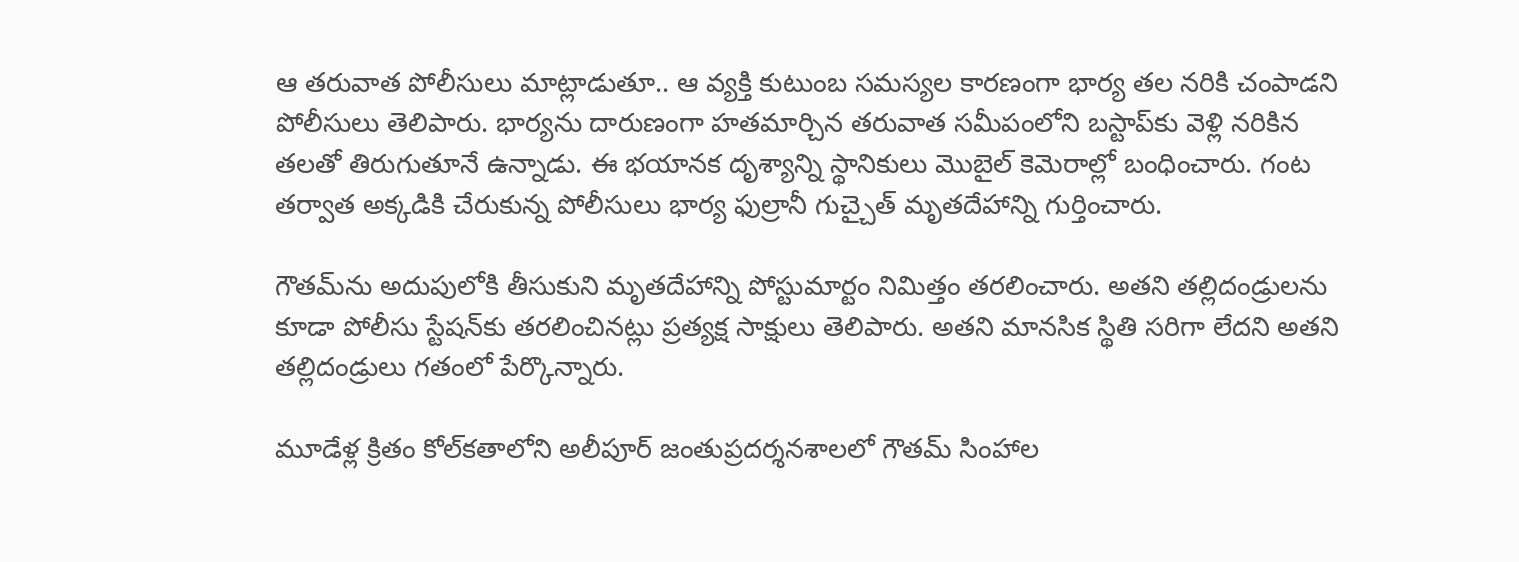ఆ తరువాత పోలీసులు మాట్లాడుతూ.. ఆ వ్యక్తి కుటుంబ సమస్యల కారణంగా భార్య తల నరికి చంపాడని పోలీసులు తెలిపారు. భార్యను దారుణంగా హతమార్చిన తరువాత సమీపంలోని బస్టాప్‌కు వెళ్లి నరికిన తలతో తిరుగుతూనే ఉన్నాడు. ఈ భయానక దృశ్యాన్ని స్థానికులు మొబైల్ కెమెరాల్లో బంధించారు. గంట తర్వాత అక్కడికి చేరుకున్న పోలీసులు భార్య ఫుల్రానీ గుచ్చైత్ మృతదేహాన్ని గుర్తించారు.

గౌతమ్‌ను అదుపులోకి తీసుకుని మృతదేహాన్ని పోస్టుమార్టం నిమిత్తం తరలించారు. అతని తల్లిదండ్రులను కూడా పోలీసు స్టేషన్‌కు తరలించినట్లు ప్రత్యక్ష సాక్షులు తెలిపారు. అతని మానసిక స్థితి సరిగా లేదని అతని తల్లిదండ్రులు గతంలో పేర్కొన్నారు.

మూడేళ్ల క్రితం కోల్‌కతాలోని అలీపూర్ జంతుప్రదర్శనశాలలో గౌతమ్ సింహాల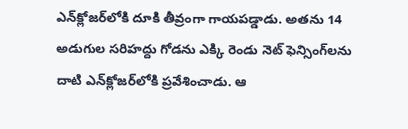ఎన్‌క్లోజర్‌లోకి దూకి తీవ్రంగా గాయపడ్డాడు. అతను 14 అడుగుల సరిహద్దు గోడను ఎక్కి రెండు నెట్ ఫెన్సింగ్‌లను దాటి ఎన్‌క్లోజర్‌లోకి ప్రవేశించాడు. ఆ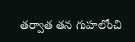తర్వాత తన గుహలోంచి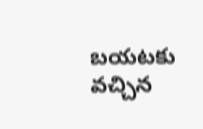బయటకు వచ్చిన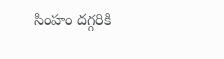సింహం దగ్గరికి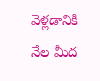వెళ్లడానికి నేల మీద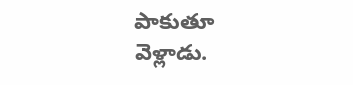పాకుతూ వెళ్లాడు.